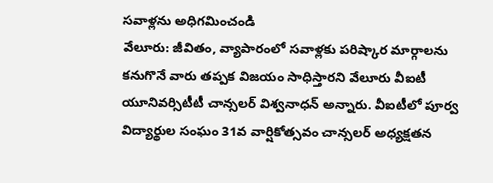సవాళ్లను అధిగమించండి
వేలూరు: జీవితం, వ్యాపారంలో సవాళ్లకు పరిష్కార మార్గాలను కనుగొనే వారు తప్పక విజయం సాధిస్తారని వేలూరు వీఐటీ యూనివర్సిటీటీ చాన్సలర్ విశ్వనాధన్ అన్నారు. వీఐటీలో పూర్వ విద్యార్థుల సంఘం 31వ వార్షికోత్సవం చాన్సలర్ అధ్యక్షతన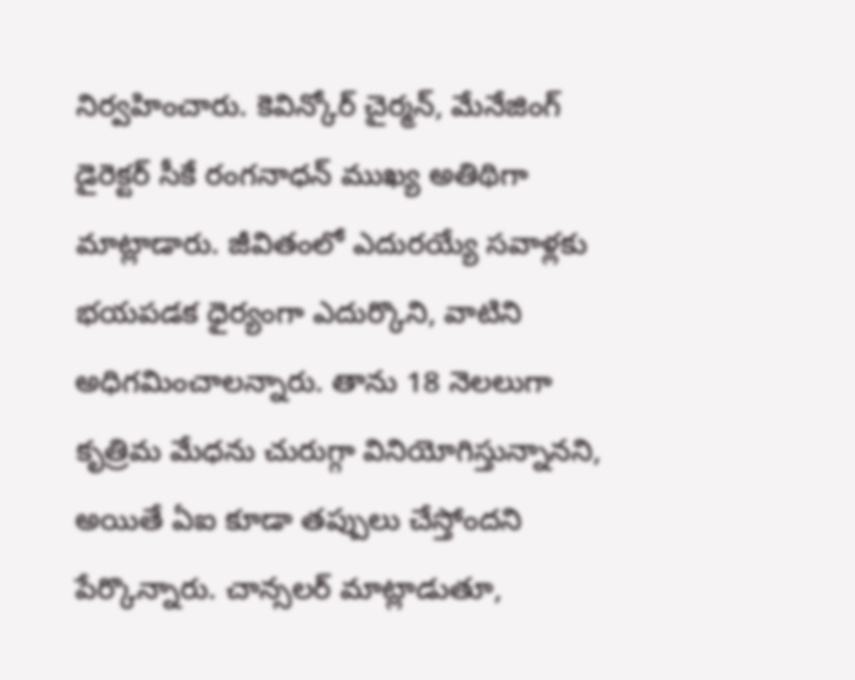నిర్వహించారు. కెవిన్కోర్ చైర్మన్, మేనేజింగ్ డైరెక్టర్ సీకే రంగనాధన్ ముఖ్య అతిథిగా మాట్లాడారు. జీవితంలో ఎదురయ్యే సవాళ్లకు భయపడక ధైర్యంగా ఎదుర్కొని, వాటిని అధిగమించాలన్నారు. తాను 18 నెలలుగా కృత్రిమ మేధను చురుగ్గా వినియోగిస్తున్నానని, అయితే ఏఐ కూడా తప్పులు చేస్తోందని పేర్కొన్నారు. చాన్సలర్ మాట్లాడుతూ,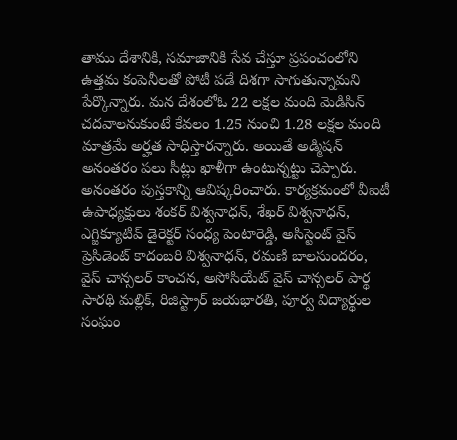తాము దేశానికి, సమాజానికి సేవ చేస్తూ ప్రపంచంలోని ఉత్తమ కంపెనీలతో పోటీ పడే దిశగా సాగుతున్నామని పేర్కొన్నారు. మన దేశంలోఓ 22 లక్షల మంది మెడిసిన్ చదవాలనుకుంటే కేవలం 1.25 నుంచి 1.28 లక్షల మంది మాత్రమే అర్హత సాధిస్తారన్నారు. అయితే అడ్మిషన్ అనంతరం పలు సీట్లు ఖాళీగా ఉంటున్నట్టు చెప్పారు. అనంతరం పుస్తకాన్ని ఆవిష్కరించారు. కార్యక్రమంలో వీఐటీ ఉపాధ్యక్షులు శంకర్ విశ్వనాధన్, శేఖర్ విశ్వనాధన్, ఎగ్జిక్యూటివ్ డైరెక్టర్ సంధ్య పెంటారెడ్డి, అసిస్టెంట్ వైస్ ప్రెసిడెంట్ కాదంబరి విశ్వనాధన్, రమణి బాలసుందరం, వైస్ చాన్సలర్ కాంచన, అసోసియేట్ వైస్ చాన్సలర్ పార్థ సారథి మల్లిక్, రిజిస్ట్రార్ జయభారతి, పూర్వ విద్యార్థుల సంఘం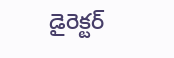డైరెక్టర్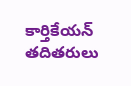కార్తికేయన్ తదితరులు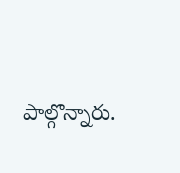పాల్గొన్నారు.